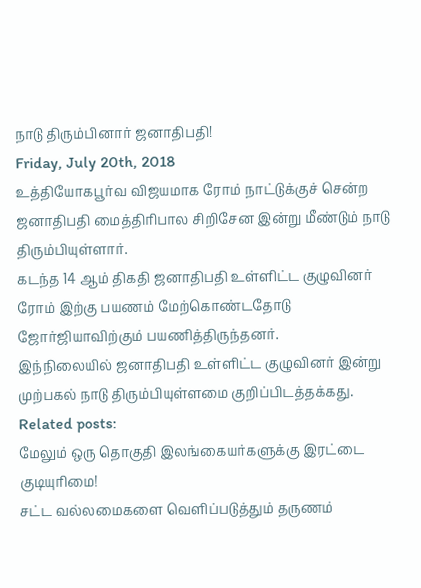நாடு திரும்பினார் ஜனாதிபதி!
Friday, July 20th, 2018
உத்தியோகபூர்வ விஜயமாக ரோம் நாட்டுக்குச் சென்ற ஜனாதிபதி மைத்திரிபால சிறிசேன இன்று மீண்டும் நாடு திரும்பியுள்ளார்.
கடந்த 14 ஆம் திகதி ஜனாதிபதி உள்ளிட்ட குழுவினர் ரோம் இற்கு பயணம் மேற்கொண்டதோடு ஜோர்ஜியாவிற்கும் பயணித்திருந்தனர்.
இந்நிலையில் ஜனாதிபதி உள்ளிட்ட குழுவினர் இன்று முற்பகல் நாடு திரும்பியுள்ளமை குறிப்பிடத்தக்கது.
Related posts:
மேலும் ஒரு தொகுதி இலங்கையர்களுக்கு இரட்டை குடியுரிமை!
சட்ட வல்லமைகளை வெளிப்படுத்தும் தருணம்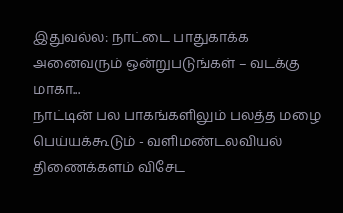இதுவல்ல: நாட்டை பாதுகாக்க அனைவரும் ஒன்றுபடுங்கள் – வடக்கு மாகா...
நாட்டின் பல பாகங்களிலும் பலத்த மழை பெய்யக்கூடும் - வளிமண்டலவியல் திணைக்களம் விசேட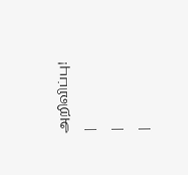அறிவிப்பு!
|
|
|